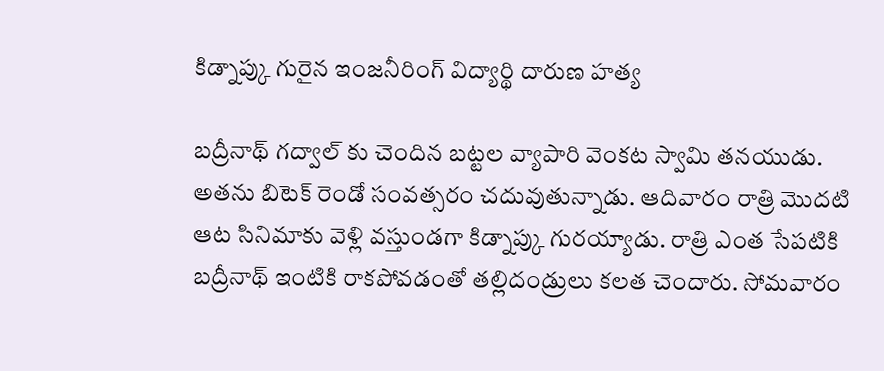కిడ్నాప్కు గురైన ఇంజనీరింగ్ విద్యార్థి దారుణ హత్య

బద్రీనాథ్ గద్వాల్ కు చెందిన బట్టల వ్యాపారి వెంకట స్వామి తనయుడు. అతను బిటెక్ రెండో సంవత్సరం చదువుతున్నాడు. ఆదివారం రాత్రి మొదటి ఆట సినిమాకు వెళ్లి వస్తుండగా కిడ్నాప్కు గురయ్యాడు. రాత్రి ఎంత సేపటికి బద్రీనాథ్ ఇంటికి రాకపోవడంతో తల్లిదండ్రులు కలత చెందారు. సోమవారం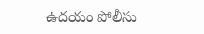ఉదయం పోలీసు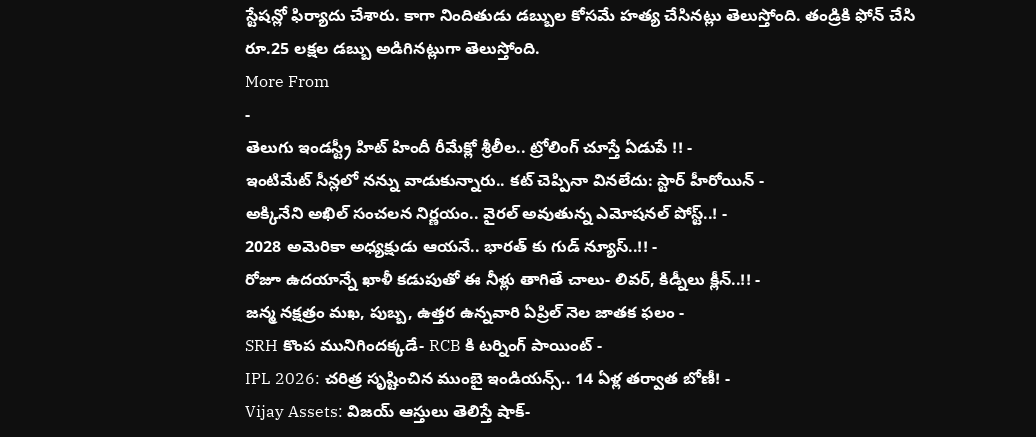స్టేషన్లో ఫిర్యాదు చేశారు. కాగా నిందితుడు డబ్బుల కోసమే హత్య చేసినట్లు తెలుస్తోంది. తండ్రికి ఫోన్ చేసి రూ.25 లక్షల డబ్బు అడిగినట్లుగా తెలుస్తోంది.
More From
-
తెలుగు ఇండస్ట్రీ హిట్ హిందీ రీమేక్లో శ్రీలీల.. ట్రోలింగ్ చూస్తే ఏడుపే !! -
ఇంటిమేట్ సీన్లలో నన్ను వాడుకున్నారు.. కట్ చెప్పినా వినలేదు: స్టార్ హీరోయిన్ -
అక్కినేని అఖిల్ సంచలన నిర్ణయం.. వైరల్ అవుతున్న ఎమోషనల్ పోస్ట్..! -
2028 అమెరికా అధ్యక్షుడు ఆయనే.. భారత్ కు గుడ్ న్యూస్..!! -
రోజూ ఉదయాన్నే ఖాళీ కడుపుతో ఈ నీళ్లు తాగితే చాలు- లివర్, కిడ్నీలు క్లీన్..!! -
జన్మ నక్షత్రం మఖ, పుబ్బ, ఉత్తర ఉన్నవారి ఏప్రిల్ నెల జాతక ఫలం -
SRH కొంప మునిగిందక్కడే- RCB కి టర్నింగ్ పాయింట్ -
IPL 2026: చరిత్ర సృష్టించిన ముంబై ఇండియన్స్.. 14 ఏళ్ల తర్వాత బోణీ! -
Vijay Assets: విజయ్ ఆస్తులు తెలిస్తే షాక్-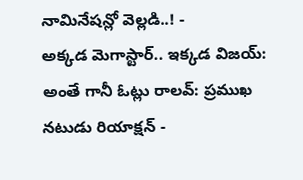నామినేషన్లో వెల్లడి..! -
అక్కడ మెగాస్టార్.. ఇక్కడ విజయ్: అంతే గానీ ఓట్లు రాలవ్: ప్రముఖ నటుడు రియాక్షన్ -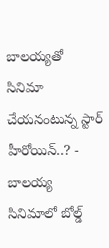బాలయ్యతో సినిమా చేయనంటున్న స్టార్ హీరోయిన్..? -
బాలయ్య సినిమాలో బోల్డ్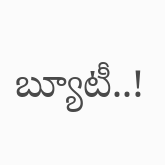బ్యూటీ..!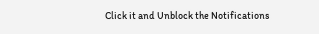Click it and Unblock the Notifications